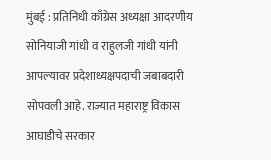मुंबई : प्रतिनिधी काँग्रेस अध्यक्षा आदरणीय सोनियाजी गांधी व राहुलजी गांधी यांनी आपल्यावर प्रदेशाध्यक्षपदाची जबाबदारी सोपवली आहे. राज्यात महाराष्ट्र विकास आघाडीचे सरकार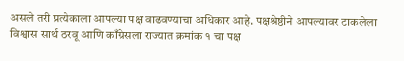असले तरी प्रत्येकाला आपल्या पक्ष वाढवण्याचा अधिकार आहे. पक्षश्रेष्ठीने आपल्यावर टाकलेला विश्वास सार्थ ठरवू आणि काँग्रेसला राज्यात क्रमांक १ चा पक्ष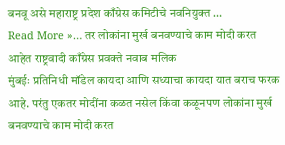बनवू असे महाराष्ट्र प्रदेश काँग्रेस कमिटीचे नवनियुक्त …
Read More »… तर लोकांना मुर्ख बनवण्याचे काम मोदी करत आहेत राष्ट्रवादी काँग्रेस प्रवक्ते नवाब मलिक
मुंबईः प्रतिनिधी मॉडेल कायदा आणि सध्याचा कायदा यात बराच फरक आहे. परंतु एकतर मोदींना कळत नसेल किंवा कळूनपण लोकांना मुर्ख बनवण्याचे काम मोदी करत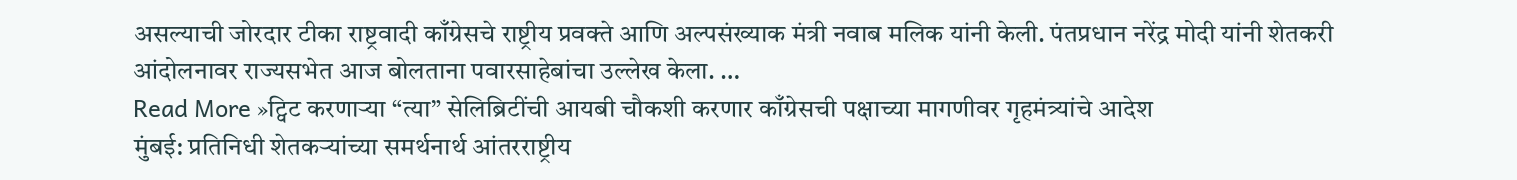असल्याची जोरदार टीका राष्ट्रवादी काँग्रेसचे राष्ट्रीय प्रवक्ते आणि अल्पसंख्याक मंत्री नवाब मलिक यांनी केली. पंतप्रधान नरेंद्र मोदी यांनी शेतकरी आंदोलनावर राज्यसभेत आज बोलताना पवारसाहेबांचा उल्लेख केला. …
Read More »ट्विट करणाऱ्या “त्या” सेलिब्रिटींची आयबी चौकशी करणार काँग्रेसची पक्षाच्या मागणीवर गृहमंत्र्यांचे आदेश
मुंबई: प्रतिनिधी शेतकऱ्यांच्या समर्थनार्थ आंतरराष्ट्रीय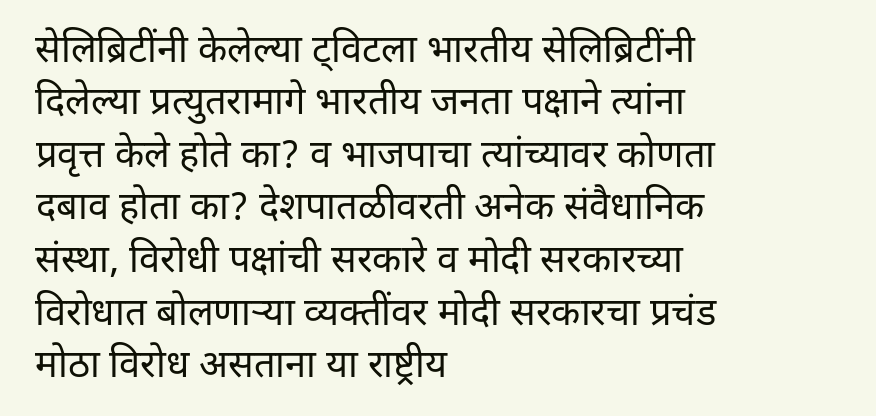सेलिब्रिटींनी केलेल्या ट्विटला भारतीय सेलिब्रिटींनी दिलेल्या प्रत्युतरामागे भारतीय जनता पक्षाने त्यांना प्रवृत्त केले होते का? व भाजपाचा त्यांच्यावर कोणता दबाव होता का? देशपातळीवरती अनेक संवैधानिक संस्था, विरोधी पक्षांची सरकारे व मोदी सरकारच्या विरोधात बोलणाऱ्या व्यक्तींवर मोदी सरकारचा प्रचंड मोठा विरोध असताना या राष्ट्रीय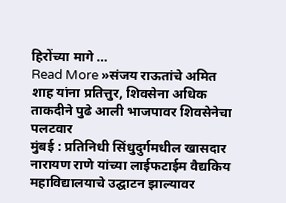हिरोंच्या मागे …
Read More »संजय राऊतांचे अमित शाह यांना प्रतित्तुर, शिवसेना अधिक ताकदीने पुढे आली भाजपावर शिवसेनेचा पलटवार
मुंबई : प्रतिनिधी सिंधुदुर्गमधील खासदार नारायण राणे यांच्या लाईफटाईम वैद्यकिय महाविद्यालयाचे उद्घाटन झाल्यावर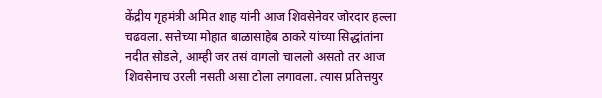केंद्रीय गृहमंत्री अमित शाह यांनी आज शिवसेनेवर जोरदार हल्ला चढवला. सत्तेच्या मोहात बाळासाहेब ठाकरे यांच्या सिद्धांतांना नदीत सोडले, आम्ही जर तसं वागलो चाललो असतो तर आज शिवसेनाच उरली नसती असा टोला लगावला. त्यास प्रतित्तयुर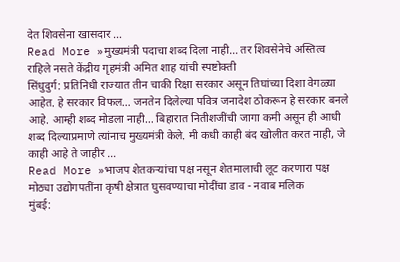देत शिवसेना खासदार …
Read More »मुख्यमंत्री पदाचा शब्द दिला नाही… तर शिवसेनेचे अस्तित्व राहिले नसते केंद्रीय गृहमंत्री अमित शाह यांची स्पष्टोक्ती
सिंधुदुर्ग: प्रतिनिधी राज्यात तीन चाकी रिक्षा सरकार असून तिघांच्या दिशा वेगळ्या आहेत. हे सरकार विफल… जनतेन दिलेल्या पवित्र जनादेश ठोकरून हे सरकार बनले आहे. आम्ही शब्द मोडला नाही… बिहारात नितीशजींची जागा कमी असून ही आधी शब्द दिल्याप्रमाणे त्यांनाच मुख्यमंत्री केले. मी कधी काही बंद खोलीत करत नाही, जे काही आहे ते जाहीर …
Read More »भाजप शेतकऱ्यांचा पक्ष नसून शेतमालाची लूट करणारा पक्ष मोठ्या उद्योगपतींना कृषी क्षेत्रात घुसवण्याचा मोदींचा डाव - नवाब मलिक
मुंबई: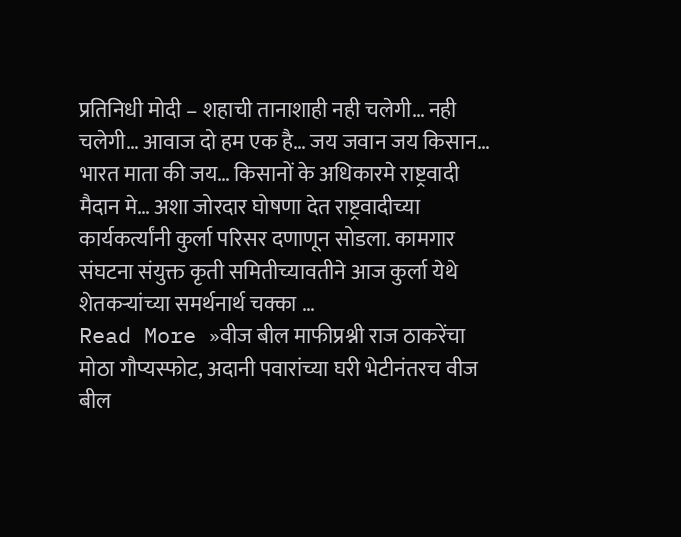प्रतिनिधी मोदी – शहाची तानाशाही नही चलेगी… नही चलेगी… आवाज दो हम एक है… जय जवान जय किसान… भारत माता की जय… किसानों के अधिकारमे राष्ट्रवादी मैदान मे… अशा जोरदार घोषणा देत राष्ट्रवादीच्या कार्यकर्त्यांनी कुर्ला परिसर दणाणून सोडला. कामगार संघटना संयुक्त कृती समितीच्यावतीने आज कुर्ला येथे शेतकऱ्यांच्या समर्थनार्थ चक्का …
Read More »वीज बील माफीप्रश्नी राज ठाकरेंचा मोठा गौप्यस्फोट, अदानी पवारांच्या घरी भेटीनंतरच वीज बील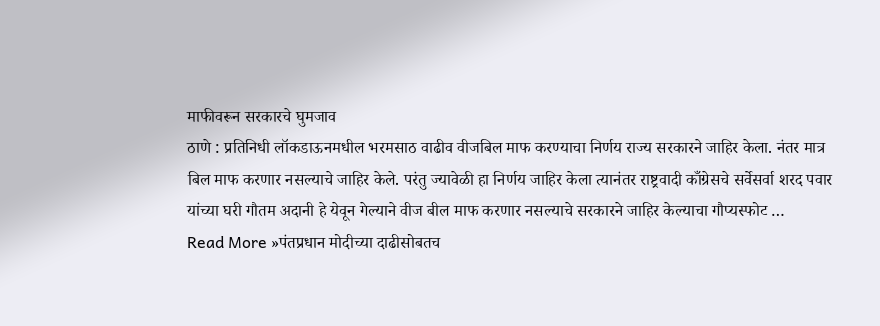माफीवरून सरकारचे घुमजाव
ठाणे : प्रतिनिधी लॉकडाऊनमधील भरमसाठ वाढीव वीजबिल माफ करण्याचा निर्णय राज्य सरकारने जाहिर केला. नंतर मात्र बिल माफ करणार नसल्याचे जाहिर केले. परंतु ज्यावेळी हा निर्णय जाहिर केला त्यानंतर राष्ट्रवादी काँग्रेसचे सर्वेसर्वा शरद पवार यांच्या घरी गौतम अदानी हे येवून गेल्याने वीज बील माफ करणार नसल्याचे सरकारने जाहिर केल्याचा गौप्यस्फोट …
Read More »पंतप्रधान मोदीच्या दाढीसोबतच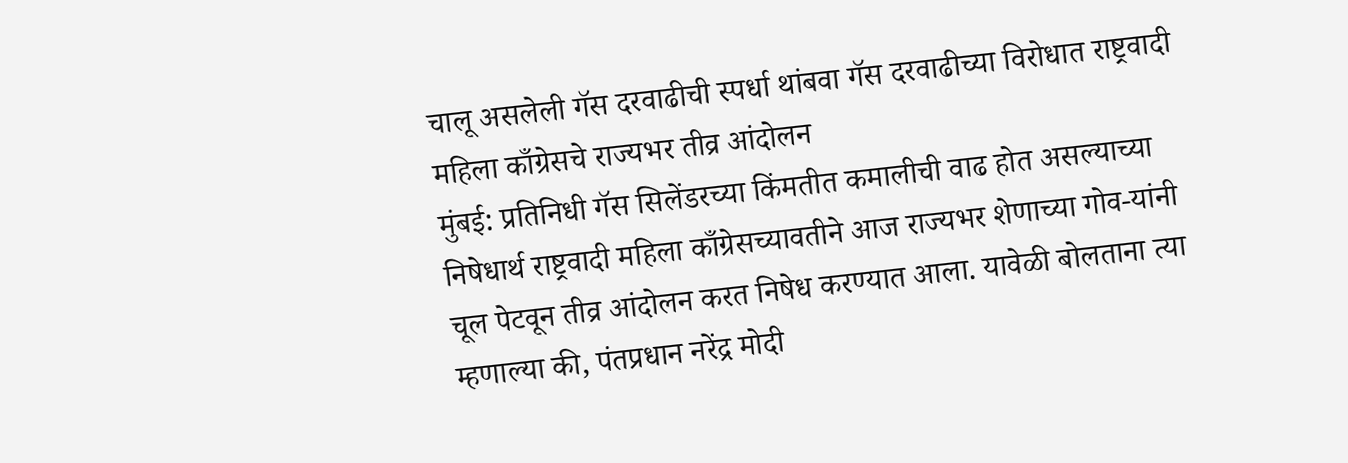चालू असलेली गॅस दरवाढीची स्पर्धा थांबवा गॅस दरवाढीच्या विरोधात राष्ट्रवादी महिला काँग्रेसचे राज्यभर तीव्र आंदोलन
मुंबई: प्रतिनिधी गॅस सिलेंडरच्या किंमतीत कमालीची वाढ होत असल्याच्या निषेधार्थ राष्ट्रवादी महिला काँग्रेसच्यावतीने आज राज्यभर शेणाच्या गोव-यांनी चूल पेटवून तीव्र आंदोलन करत निषेध करण्यात आला. यावेळी बोलताना त्या म्हणाल्या की, पंतप्रधान नरेंद्र मोदी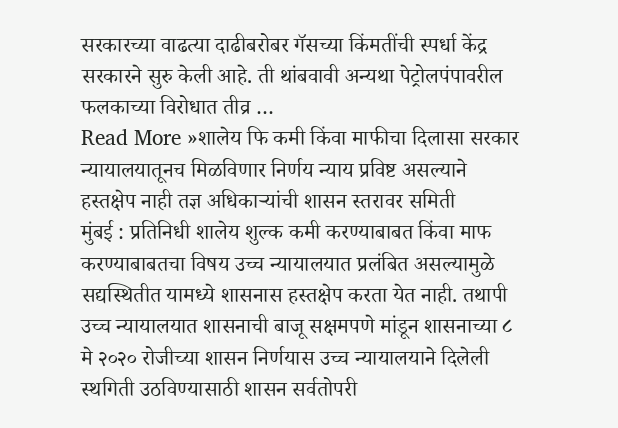सरकारच्या वाढत्या दाढीबरोबर गॅसच्या किंमतींची स्पर्धा केंद्र सरकारने सुरु केली आहे. ती थांबवावी अन्यथा पेट्रोलपंपावरील फलकाच्या विरोधात तीव्र …
Read More »शालेय फि कमी किंवा माफीचा दिलासा सरकार न्यायालयातूनच मिळविणार निर्णय न्याय प्रविष्ट असल्याने हस्तक्षेप नाही तज्ञ अधिकाऱ्यांची शासन स्तरावर समिती
मुंबई : प्रतिनिधी शालेय शुल्क कमी करण्याबाबत किंवा माफ करण्याबाबतचा विषय उच्च न्यायालयात प्रलंबित असल्यामुळे सद्यस्थितीत यामध्ये शासनास हस्तक्षेप करता येत नाही. तथापी उच्च न्यायालयात शासनाची बाजू सक्षमपणे मांडून शासनाच्या ८ मे २०२० रोजीच्या शासन निर्णयास उच्च न्यायालयाने दिलेली स्थगिती उठविण्यासाठी शासन सर्वतोपरी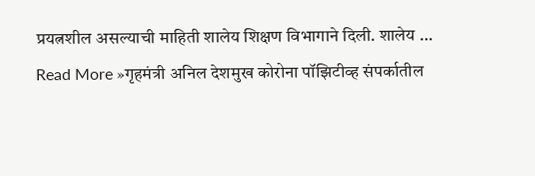प्रयत्नशील असल्याची माहिती शालेय शिक्षण विभागाने दिली. शालेय …
Read More »गृहमंत्री अनिल देशमुख कोरोना पॉझिटीव्ह संपर्कातील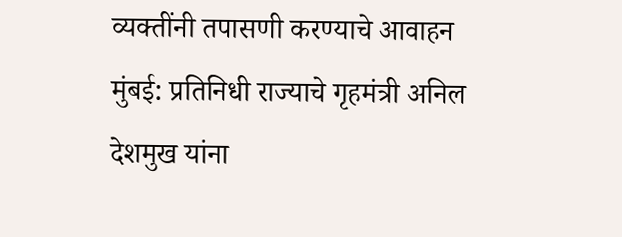व्यक्तींनी तपासणी करण्याचे आवाहन
मुंबई: प्रतिनिधी राज्याचे गृहमंत्री अनिल देशमुख यांना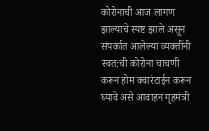कोरोनाची आज लागण झाल्याचे स्पष्ट झाले असून संपर्कात आलेल्या व्यक्तींनी स्वत:ची कोरोना चाचणी करून होम क्वारंटाईन करून घ्यावे असे आवाहन गृहमंत्री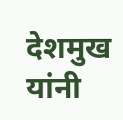देशमुख यांनी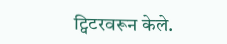ट्विटरवरून केले.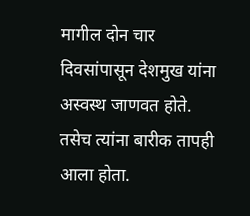मागील दोन चार दिवसांपासून देशमुख यांना अस्वस्थ जाणवत होते. तसेच त्यांना बारीक तापही आला होता.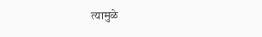त्यामुळे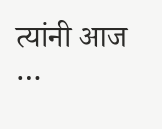त्यांनी आज …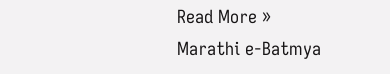Read More »
Marathi e-Batmya